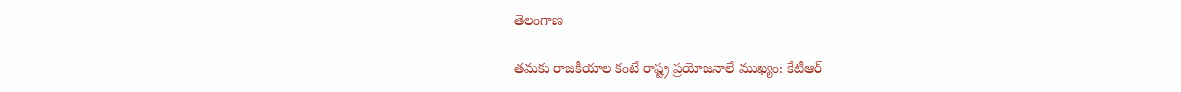తెలంగాణ

తమకు రాజకీయాల కంటే రాష్ట్ర ప్రయోజనాలే ముఖ్యం: కేటీఆర్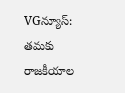VGన్యూస్: తమకు రాజకీయాల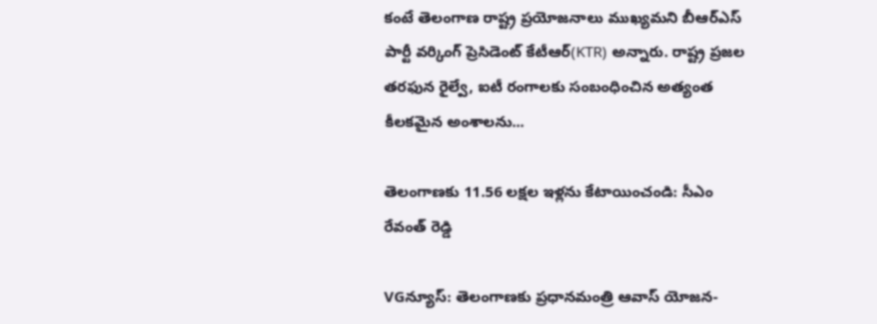కంటే తెలంగాణ రాష్ట్ర ప్రయోజనాలు ముఖ్యమని బీఆర్ఎస్ పార్టీ వర్కింగ్ ప్రెసిడెంట్ కేటీఆర్(KTR) అన్నారు. రాష్ట్ర ప్రజల తరఫున రైల్వే, ఐటీ రంగాలకు సంబంధించిన అత్యంత కీలకమైన అంశాలను...

తెలంగాణకు 11.56 లక్షల ఇళ్లను కేటాయించండి: సీఎం రేవంత్ రెడ్డి

VGన్యూస్: తెలంగాణ‌కు ప్రధానమంత్రి ఆవాస్ యోజన-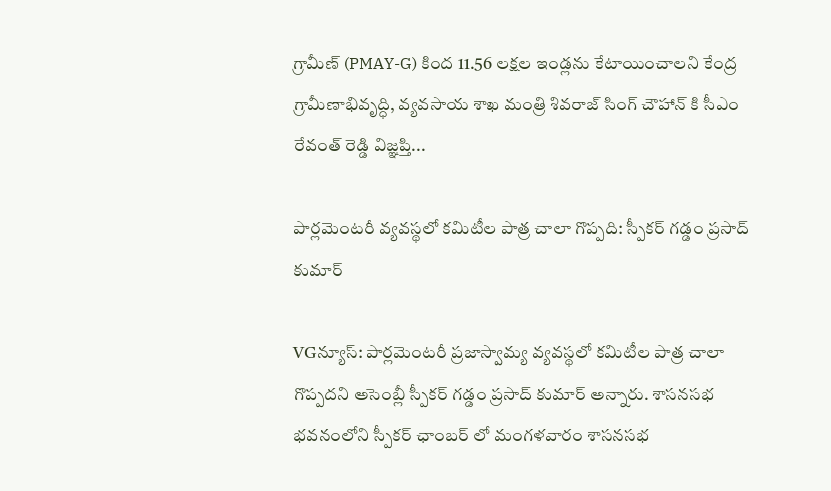గ్రామీణ్ (PMAY-G) కింద 11.56 లక్షల ఇండ్లను కేటాయించాల‌ని కేంద్ర గ్రామీణాభివృద్ధి, వ్యవ‌సాయ శాఖ మంత్రి శివ‌రాజ్ సింగ్ చౌహాన్‌ కి సీఎం రేవంత్ రెడ్డి విజ్ఞప్తి...

పార్లమెంటరీ వ్యవస్థలో కమిటీల పాత్ర చాలా గొప్పది: స్పీకర్ గడ్డం ప్రసాద్ కుమార్

VGన్యూస్: పార్లమెంటరీ ప్రజాస్వామ్య వ్యవస్థలో కమిటీల పాత్ర చాలా గొప్పదని అసెంబ్లీ స్పీకర్ గడ్డం ప్రసాద్ కుమార్ అన్నారు. శాసనసభ భవనంలోని స్పీకర్ ఛాంబర్ లో మంగళవారం శాసనసభ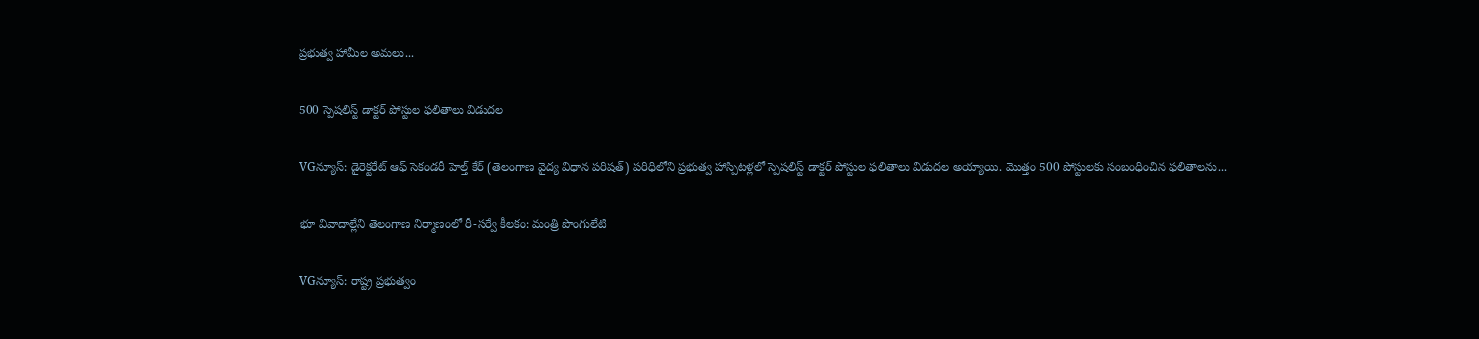ప్రభుత్వ హామీల అమలు...

500 స్పెషలిస్ట్ డాక్టర్ పోస్టుల ఫలితాలు విడుదల

VGన్యూస్: డైరెక్టరేట్ ఆఫ్ సెకండరీ హెల్త్ కేర్ (తెలంగాణ వైద్య విధాన పరిషత్) పరిధిలోని ప్రభుత్వ హాస్పిటళ్లలో స్పెషలిస్ట్ డాక్టర్ పోస్టుల ఫలితాలు విడుదల అయ్యాయి. మొత్తం 500 పోస్టులకు సంబంధించిన ఫలితాలను...

భూ వివాదాల్లేని తెలంగాణ నిర్మాణంలో రీ-సర్వే కీలకం: మంత్రి పొంగులేటి

VGన్యూస్: రాష్ట్ర ప్రభుత్వం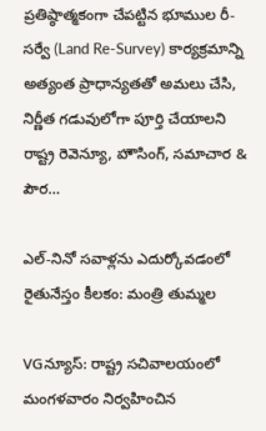ప్రతిష్ఠాత్మకంగా చేపట్టిన భూముల రీ-సర్వే (Land Re-Survey) కార్యక్రమాన్ని అత్యంత ప్రాధాన్యతతో అమలు చేసి, నిర్ణీత గడువులోగా పూర్తి చేయాలని రాష్ట్ర రెవెన్యూ, హౌసింగ్, సమాచార & పౌర...

ఎల్-నినో సవాళ్లను ఎదుర్కోవడంలో రైతునేస్తం కీలకం: మంత్రి తుమ్మల

VGన్యూస్: రాష్ట్ర సచివాలయంలో మంగళవారం నిర్వహించిన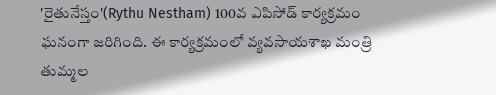'రైతునేస్తం'(Rythu Nestham) 100వ ఎపిసోడ్ కార్యక్రమం ఘనంగా జరిగింది. ఈ కార్యక్రమంలో వ్యవసాయశాఖ మంత్రి తుమ్మల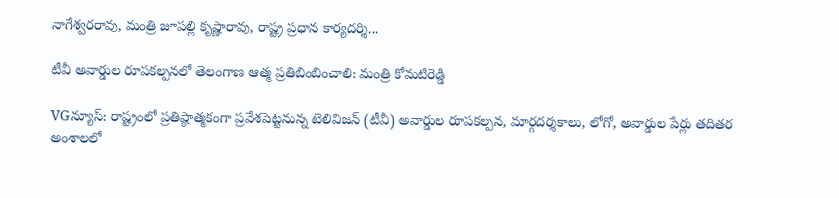నాగేశ్వరరావు, మంత్రి జూపల్లి కృష్ణారావు, రాష్ట్ర ప్రధాన కార్యదర్శి...

టీవీ అవార్డుల రూపకల్పనలో తెలంగాణ ఆత్మ ప్రతిబింబించాలి: మంత్రి కోమటిరెడ్డి

VGన్యూస్: రాష్ట్రంలో ప్రతిష్ఠాత్మకంగా ప్రవేశపెట్టనున్న టెలివిజన్ (టీవీ) అవార్డుల రూపకల్పన, మార్గదర్శకాలు, లోగో, అవార్డుల పేర్లు తదితర అంశాలలో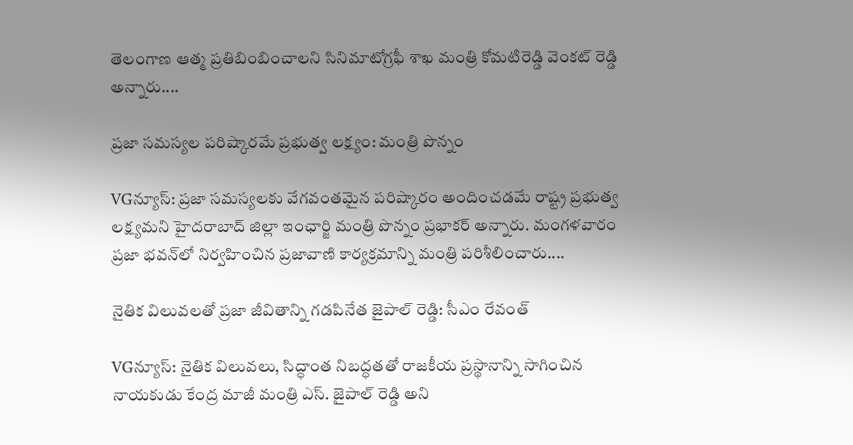తెలంగాణ ఆత్మ ప్రతిబింబించాలని సినిమాటోగ్రఫీ శాఖ మంత్రి కోమటిరెడ్డి వెంకట్ రెడ్డి అన్నారు....

ప్రజా సమస్యల పరిష్కారమే ప్రభుత్వ లక్ష్యం: మంత్రి పొన్నం

VGన్యూస్: ప్రజా సమస్యలకు వేగవంతమైన పరిష్కారం అందించడమే రాష్ట్ర ప్రభుత్వ లక్ష్యమని హైదరాబాద్ జిల్లా ఇంఛార్జి మంత్రి పొన్నం ప్రభాకర్ అన్నారు. మంగళవారం ప్రజా భవన్‌లో నిర్వహించిన ప్రజావాణి కార్యక్రమాన్ని మంత్రి పరిశీలించారు....

నైతిక విలువలతో ప్రజా జీవితాన్ని గడపినేత జైపాల్ రెడ్డి: సీఎం రేవంత్

VGన్యూస్: నైతిక విలువ‌లు, సిద్ధాంత నిబ‌ద్ధత‌తో రాజ‌కీయ ప్రస్థానాన్ని సాగించిన నాయ‌కుడు కేంద్ర మాజీ మంత్రి ఎస్‌. జైపాల్ రెడ్డి అని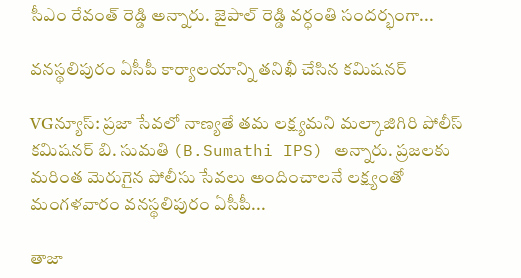సీఎం రేవంత్ రెడ్డి అన్నారు. జైపాల్ రెడ్డి వ‌ర్ధంతి సంద‌ర్భంగా...

వనస్థలిపురం ఏసీపీ కార్యాలయాన్ని తనిఖీ చేసిన కమిషనర్

VGన్యూస్: ప్రజా సేవలో నాణ్యతే తమ లక్ష్యమని మల్కాజిగిరి పోలీస్ కమిషనర్ బి. సుమతి (B.Sumathi IPS) అన్నారు. ప్రజలకు మరింత మెరుగైన పోలీసు సేవలు అందించాలనే లక్ష్యంతో మంగళవారం వనస్థలిపురం ఏసీపీ...

తాజా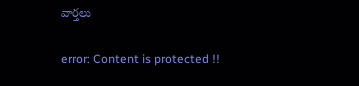వార్తలు

error: Content is protected !!